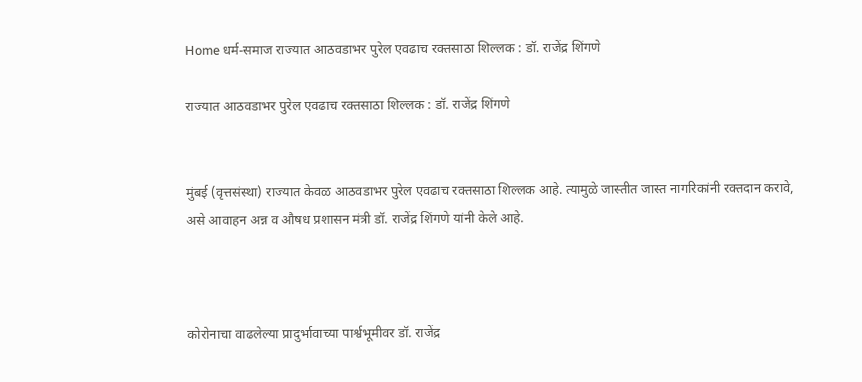Home धर्म-समाज राज्यात आठवडाभर पुरेल एवढाच रक्तसाठा शिल्लक : डॉ. राजेंद्र शिंगणे

राज्यात आठवडाभर पुरेल एवढाच रक्तसाठा शिल्लक : डॉ. राजेंद्र शिंगणे


मुंबई (वृत्तसंस्था) राज्यात केवळ आठवडाभर पुरेल एवढाच रक्तसाठा शिल्लक आहे. त्यामुळे जास्तीत जास्त नागरिकांनी रक्तदान करावे, असे आवाहन अन्न व औषध प्रशासन मंत्री डॉ. राजेंद्र शिंगणे यांनी केले आहे.



कोरोनाचा वाढलेल्या प्रादुर्भावाच्या पार्श्वभूमीवर डॉ. राजेंद्र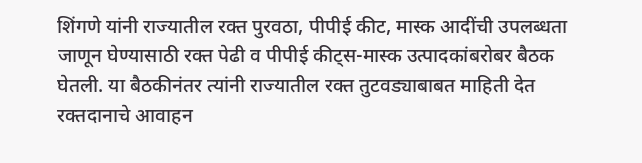शिंगणे यांनी राज्यातील रक्त पुरवठा, पीपीई कीट, मास्क आदींची उपलब्धता जाणून घेण्यासाठी रक्त पेढी व पीपीई कीट्स-मास्क उत्पादकांबरोबर बैठक घेतली. या बैठकीनंतर त्यांनी राज्यातील रक्त तुटवड्याबाबत माहिती देत रक्तदानाचे आवाहन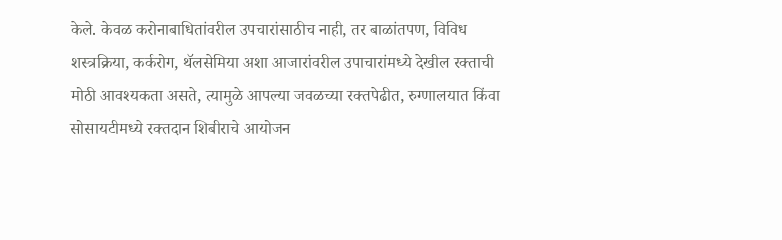केले. केवळ करोनाबाधितांवरील उपचारांसाठीच नाही, तर बाळांतपण, विविध शस्त्रक्रिया, कर्करोग, थॅलसेमिया अशा आजारांवरील उपाचारांमध्ये देखील रक्ताची मोठी आवश्यकता असते, त्यामुळे आपल्या जवळच्या रक्तपेढीत, रुग्णालयात किंवा सोसायटीमध्ये रक्तदान शिबीराचे आयोजन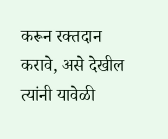करून रक्तदान करावे, असे देखील त्यांनी यावेळी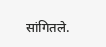सांगितले.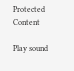Protected Content

Play sound